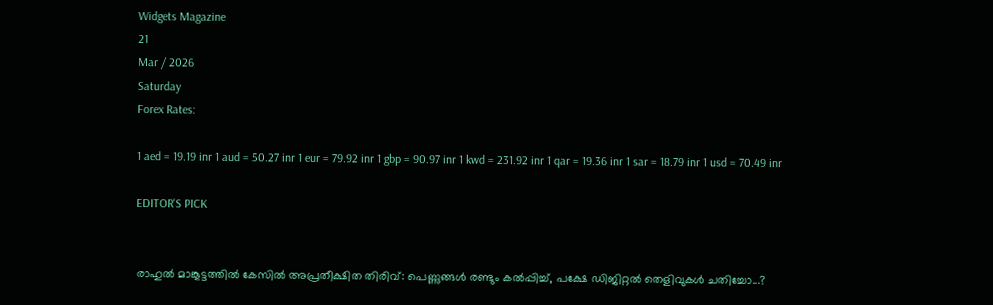Widgets Magazine
21
Mar / 2026
Saturday
Forex Rates:

1 aed = 19.19 inr 1 aud = 50.27 inr 1 eur = 79.92 inr 1 gbp = 90.97 inr 1 kwd = 231.92 inr 1 qar = 19.36 inr 1 sar = 18.79 inr 1 usd = 70.49 inr

EDITOR'S PICK


രാഹുൽ മാങ്കൂട്ടത്തിൽ കേസിൽ അപ്രതീക്ഷിത തിരിവ്: പെണ്ണുങ്ങൾ രണ്ടും കൽപ്പിച്ച്, പക്ഷേ ഡിജിറ്റൽ തെളിവുകൾ ചതിച്ചോ...?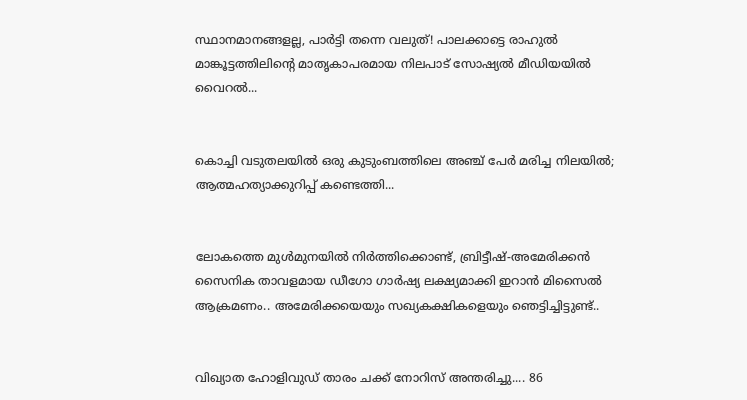സ്ഥാനമാനങ്ങളല്ല, പാർട്ടി തന്നെ വലുത്! പാലക്കാട്ടെ രാഹുൽ മാങ്കൂട്ടത്തിലിന്റെ മാതൃകാപരമായ നിലപാട് സോഷ്യൽ മീഡിയയിൽ വൈറൽ...


കൊച്ചി വടുതലയിൽ ഒരു കുടുംബത്തിലെ അഞ്ച് പേർ മരിച്ച നിലയിൽ; ആത്മഹത്യാക്കുറിപ്പ് കണ്ടെത്തി...


ലോകത്തെ മുള്‍മുനയില്‍ നിര്‍ത്തിക്കൊണ്ട്, ബ്രിട്ടീഷ്-അമേരിക്കന്‍ സൈനിക താവളമായ ഡീഗോ ഗാര്‍ഷ്യ ലക്ഷ്യമാക്കി ഇറാന്‍ മിസൈല്‍ ആക്രമണം.. അമേരിക്കയെയും സഖ്യകക്ഷികളെയും ഞെട്ടിച്ചിട്ടുണ്ട്..


വിഖ്യാത ഹോളിവുഡ് താരം ചക്ക് നോറിസ് അന്തരിച്ചു.... 86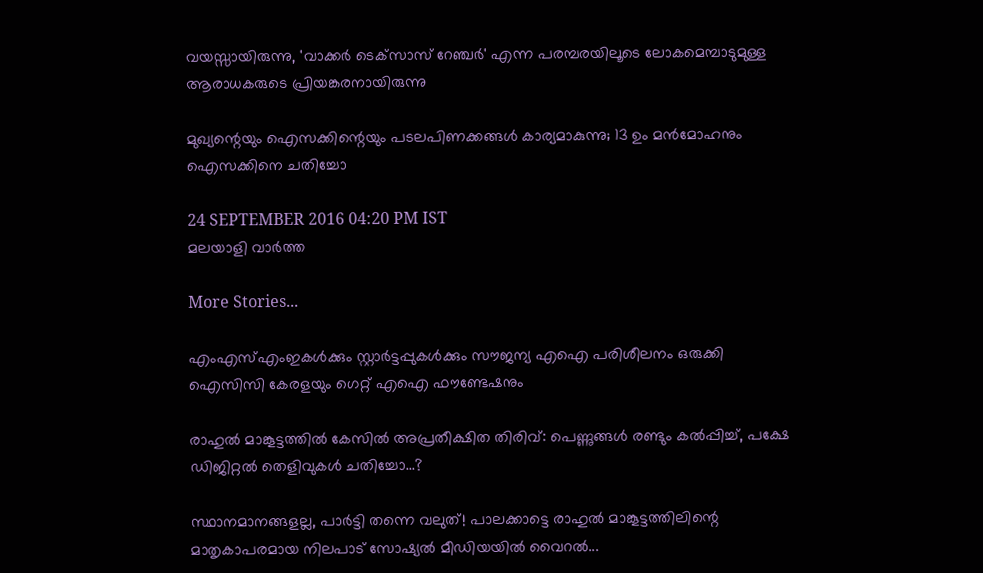വയസ്സായിരുന്നു, 'വാക്കർ ടെക്‌സാസ് റേഞ്ചർ' എന്ന പരമ്പരയിലൂടെ ലോകമെമ്പാടുമുള്ള ആരാധകരുടെ പ്രിയങ്കരനായിരുന്നു‌

മുഖ്യന്റെയും ഐസക്കിന്റെയും പടലപിണക്കങ്ങള്‍ കാര്യമാകുന്നു; 13 ഉം മന്‍മോഹനും ഐസക്കിനെ ചതിച്ചോ

24 SEPTEMBER 2016 04:20 PM IST
മലയാളി വാര്‍ത്ത

More Stories...

എംഎസ്എംഇകൾക്കും സ്റ്റാർട്ടപ്പുകൾക്കും സൗജന്യ എഐ പരിശീലനം ഒരുക്കി ഐസിസി കേരളയും ഗെറ്റ് എഐ ഫൗണ്ടേഷനും

രാഹുൽ മാങ്കൂട്ടത്തിൽ കേസിൽ അപ്രതീക്ഷിത തിരിവ്: പെണ്ണുങ്ങൾ രണ്ടും കൽപ്പിച്ച്, പക്ഷേ ഡിജിറ്റൽ തെളിവുകൾ ചതിച്ചോ...?

സ്ഥാനമാനങ്ങളല്ല, പാർട്ടി തന്നെ വലുത്! പാലക്കാട്ടെ രാഹുൽ മാങ്കൂട്ടത്തിലിന്റെ മാതൃകാപരമായ നിലപാട് സോഷ്യൽ മീഡിയയിൽ വൈറൽ...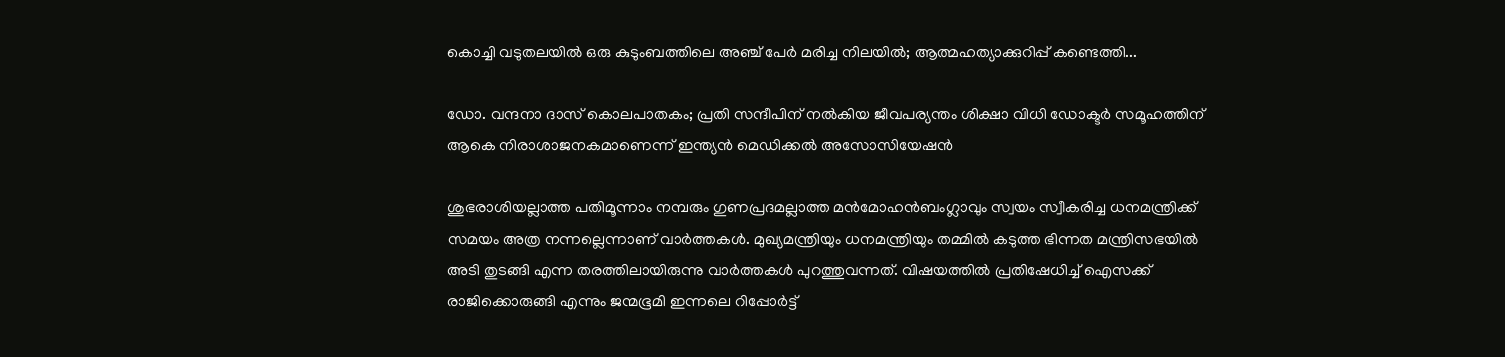കൊച്ചി വടുതലയിൽ ഒരു കുടുംബത്തിലെ അഞ്ച് പേർ മരിച്ച നിലയിൽ; ആത്മഹത്യാക്കുറിപ്പ് കണ്ടെത്തി...

ഡോ. വന്ദനാ ദാസ് കൊലപാതകം; പ്രതി സന്ദീപിന് നല്‍കിയ ജീവപര്യന്തം ശിക്ഷാ വിധി ഡോക്ടര്‍ സമൂഹത്തിന് ആകെ നിരാശാജനകമാണെന്ന് ഇന്ത്യന്‍ മെഡിക്കല്‍ അസോസിയേഷന്‍

ശുഭരാശിയല്ലാത്ത പതിമൂന്നാം നമ്പരും ഗുണപ്രദമല്ലാത്ത മന്‍മോഹന്‍ബംഗ്ലാവും സ്വയം സ്വീകരിച്ച ധനമന്ത്രിക്ക് സമയം അത്ര നന്നല്ലെന്നാണ് വാര്‍ത്തകള്‍. മുഖ്യമന്ത്രിയും ധനമന്ത്രിയും തമ്മില്‍ കടുത്ത ഭിന്നത മന്ത്രിസഭയില്‍ അടി തുടങ്ങി എന്ന തരത്തിലായിരുന്നു വാര്‍ത്തകള്‍ പുറത്തുവന്നത്. വിഷയത്തില്‍ പ്രതിഷേധിച്ച് ഐസക്ക് രാജിക്കൊരുങ്ങി എന്നും ജന്മഭൂമി ഇന്നലെ റിപ്പോര്‍ട്ട്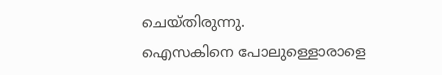ചെയ്തിരുന്നു.
ഐസകിനെ പോലുള്ളൊരാളെ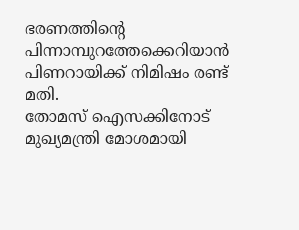ഭരണത്തിന്റെ പിന്നാമ്പുറത്തേക്കെറിയാന്‍ പിണറായിക്ക് നിമിഷം രണ്ട് മതി.
തോമസ് ഐസക്കിനോട് മുഖ്യമന്ത്രി മോശമായി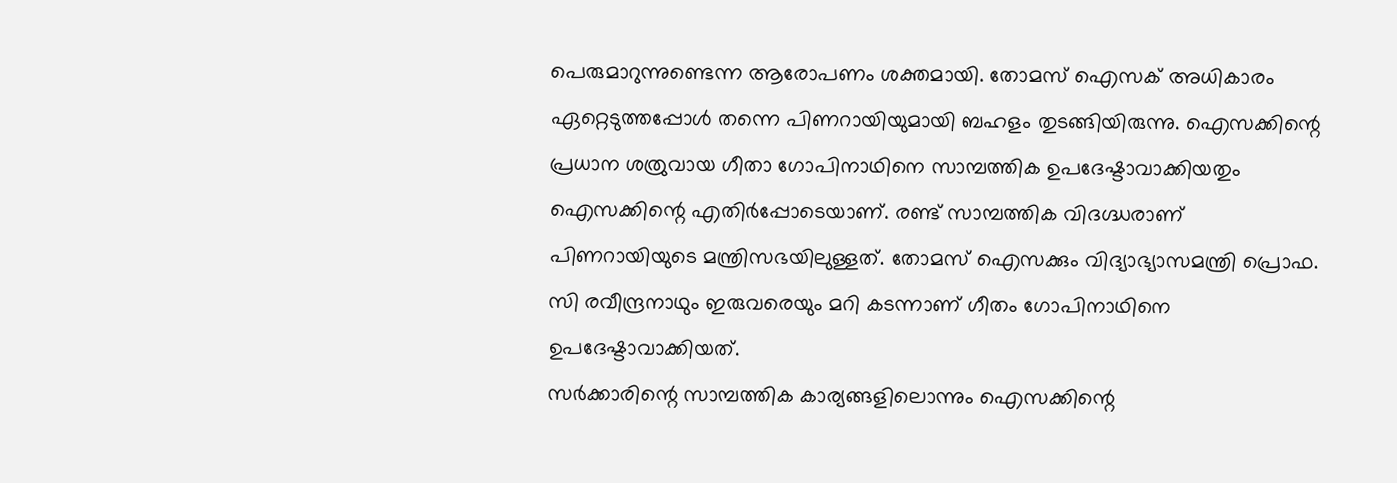പെരുമാറുന്നുണ്ടെന്ന ആരോപണം ശക്തമായി. തോമസ് ഐസക് അധികാരം ഏറ്റെടുത്തപ്പോള്‍ തന്നെ പിണറായിയുമായി ബഹളം തുടങ്ങിയിരുന്നു. ഐസക്കിന്റെ പ്രധാന ശത്രുവായ ഗീതാ ഗോപിനാഥിനെ സാമ്പത്തിക ഉപദേഷ്ടാവാക്കിയതും ഐസക്കിന്റെ എതിര്‍പ്പോടെയാണ്. രണ്ട് സാമ്പത്തിക വിദഗ്ദ്ധരാണ് പിണറായിയുടെ മന്ത്രിസഭയിലുള്ളത്. തോമസ് ഐസക്കും വിദ്യാഭ്യാസമന്ത്രി പ്രൊഫ. സി രവീന്ദ്രനാഥും ഇരുവരെയും മറി കടന്നാണ് ഗീതം ഗോപിനാഥിനെ ഉപദേഷ്ടാവാക്കിയത്.
സര്‍ക്കാരിന്റെ സാമ്പത്തിക കാര്യങ്ങളിലൊന്നും ഐസക്കിന്റെ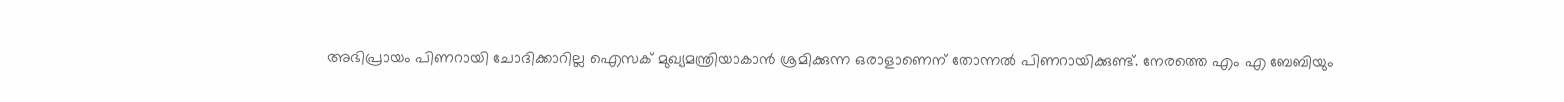അഭിപ്രായം പിണറായി ചോദിക്കാറില്ല ഐസക് മുഖ്യമന്ത്രിയാകാന്‍ ശ്രമിക്കുന്ന ഒരാളാണെന് തോന്നല്‍ പിണറായിക്കുണ്ട്. നേരത്തെ എം എ ബേബിയും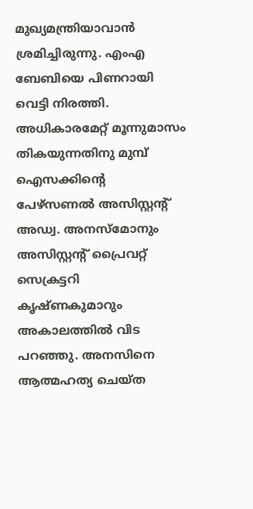മുഖ്യമന്ത്രിയാവാന്‍ ശ്രമിച്ചിരുന്നു. എംഎ ബേബിയെ പിണറായി വെട്ടി നിരത്തി.
അധികാരമേറ്റ് മൂന്നുമാസം തികയുന്നതിനു മുമ്പ് ഐസക്കിന്റെ പേഴ്‌സണല്‍ അസിസ്റ്റന്റ് അഡ്വ. അനസ്‌മോനും അസിസ്റ്റന്റ് പ്രൈവറ്റ് സെക്രട്ടറി കൃഷ്ണകുമാറും അകാലത്തില്‍ വിട പറഞ്ഞു. അനസിനെ ആത്മഹത്യ ചെയ്ത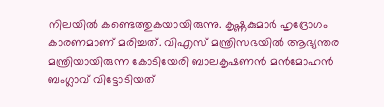നിലയില്‍ കണ്ടെത്തുകയായിരുന്നു. കൃഷ്ണകുമാര്‍ ഹൃദ്രോഗം കാരണമാണ് മരിച്ചത്. വിഎസ് മന്ത്രിസഭയില്‍ ആഭ്യന്തര മന്ത്രിയായിരുന്ന കോടിയേരി ബാലകൃഷണന്‍ മന്‍മോഹന്‍ ബംഗ്ലാവ് വിട്ടോടിയത്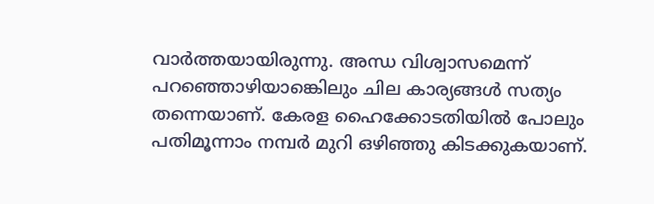വാര്‍ത്തയായിരുന്നു. അന്ധ വിശ്വാസമെന്ന് പറഞ്ഞൊഴിയാങ്കെിലും ചില കാര്യങ്ങള്‍ സത്യം തന്നെയാണ്. കേരള ഹൈക്കോടതിയില്‍ പോലും പതിമൂന്നാം നമ്പര്‍ മുറി ഒഴിഞ്ഞു കിടക്കുകയാണ്.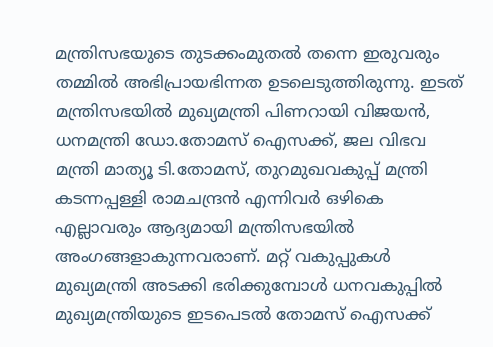മന്ത്രിസഭയുടെ തുടക്കംമുതല്‍ തന്നെ ഇരുവരും തമ്മില്‍ അഭിപ്രായഭിന്നത ഉടലെടുത്തിരുന്നു. ഇടത് മന്ത്രിസഭയില്‍ മുഖ്യമന്ത്രി പിണറായി വിജയന്‍, ധനമന്ത്രി ഡോ.തോമസ് ഐസക്ക്, ജല വിഭവ മന്ത്രി മാത്യൂ ടി.തോമസ്, തുറമുഖവകുപ്പ് മന്ത്രി കടന്നപ്പള്ളി രാമചന്ദ്രന്‍ എന്നിവര്‍ ഒഴികെ എല്ലാവരും ആദ്യമായി മന്ത്രിസഭയില്‍ അംഗങ്ങളാകുന്നവരാണ്. മറ്റ് വകുപ്പുകള്‍ മുഖ്യമന്ത്രി അടക്കി ഭരിക്കുമ്പോള്‍ ധനവകുപ്പില്‍ മുഖ്യമന്ത്രിയുടെ ഇടപെടല്‍ തോമസ് ഐസക്ക്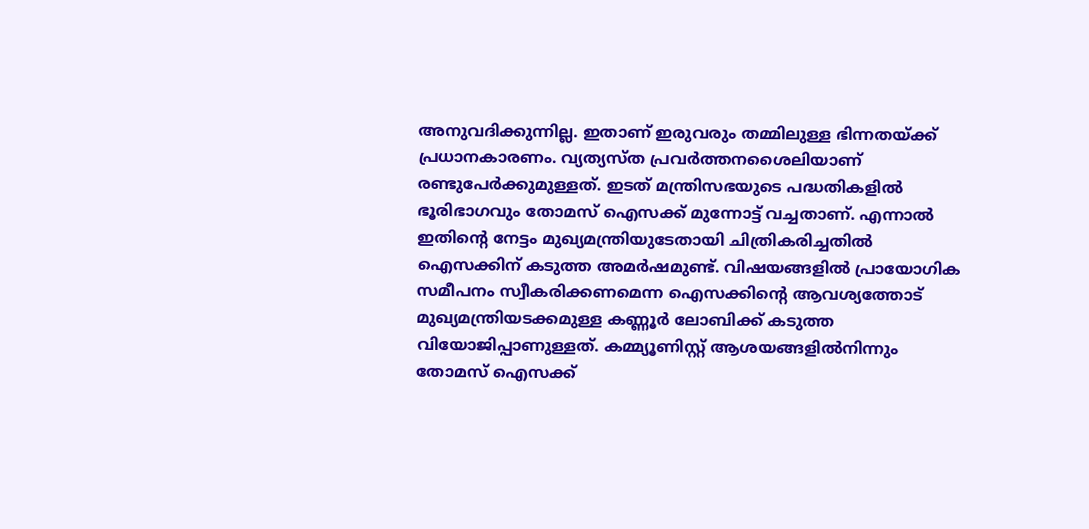അനുവദിക്കുന്നില്ല. ഇതാണ് ഇരുവരും തമ്മിലുള്ള ഭിന്നതയ്ക്ക് പ്രധാനകാരണം. വ്യത്യസ്ത പ്രവര്‍ത്തനശൈലിയാണ് രണ്ടുപേര്‍ക്കുമുള്ളത്. ഇടത് മന്ത്രിസഭയുടെ പദ്ധതികളില്‍ ഭൂരിഭാഗവും തോമസ് ഐസക്ക് മുന്നോട്ട് വച്ചതാണ്. എന്നാല്‍ ഇതിന്റെ നേട്ടം മുഖ്യമന്ത്രിയുടേതായി ചിത്രികരിച്ചതില്‍ ഐസക്കിന് കടുത്ത അമര്‍ഷമുണ്ട്. വിഷയങ്ങളില്‍ പ്രായോഗിക സമീപനം സ്വീകരിക്കണമെന്ന ഐസക്കിന്റെ ആവശ്യത്തോട് മുഖ്യമന്ത്രിയടക്കമുള്ള കണ്ണൂര്‍ ലോബിക്ക് കടുത്ത വിയോജിപ്പാണുള്ളത്. കമ്മ്യൂണിസ്റ്റ് ആശയങ്ങളില്‍നിന്നും തോമസ് ഐസക്ക്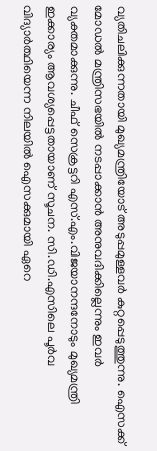വ്യതിചലിക്കുന്നതായി മുഖ്യമന്ത്രിയോട് അടുപ്പമുള്ളവര്‍ കുറ്റപ്പെടുത്തുന്നു. ഐസക്ക് മോഡല്‍ മന്ത്രിസഭയില്‍ നടപ്പാക്കാന്‍ അനുവദിക്കില്ലെന്നും ഇവര്‍ വ്യക്തമാക്കുന്നു. ചീഫ് സെക്രട്ടറി എസ്.എം.വിജയാനന്ദനോടും മുഖ്യമന്ത്രി ഇക്കാര്യം ആവശ്യപ്പെട്ടതായാണ് സൂചന. സി.ഡി.എസിലെ പൂര്‍വ വിദ്യാര്‍ത്ഥിയെന്ന നിലയില്‍ ഐസക്കുമായി ഏറെ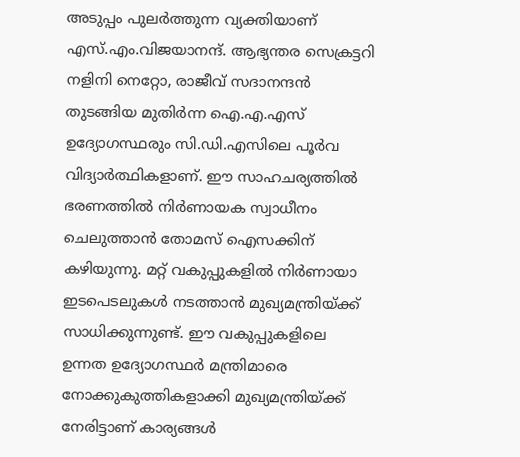അടുപ്പം പുലര്‍ത്തുന്ന വ്യക്തിയാണ് എസ്.എം.വിജയാനന്ദ്. ആഭ്യന്തര സെക്രട്ടറി നളിനി നെറ്റോ, രാജീവ് സദാനന്ദന്‍ തുടങ്ങിയ മുതിര്‍ന്ന ഐ.എ.എസ് ഉദ്യോഗസ്ഥരും സി.ഡി.എസിലെ പൂര്‍വ വിദ്യാര്‍ത്ഥികളാണ്. ഈ സാഹചര്യത്തില്‍ ഭരണത്തില്‍ നിര്‍ണായക സ്വാധീനം ചെലുത്താന്‍ തോമസ് ഐസക്കിന് കഴിയുന്നു. മറ്റ് വകുപ്പുകളില്‍ നിര്‍ണായാ ഇടപെടലുകള്‍ നടത്താന്‍ മുഖ്യമന്ത്രിയ്ക്ക് സാധിക്കുന്നുണ്ട്. ഈ വകുപ്പുകളിലെ ഉന്നത ഉദ്യോഗസ്ഥര്‍ മന്ത്രിമാരെ നോക്കുകുത്തികളാക്കി മുഖ്യമന്ത്രിയ്ക്ക് നേരിട്ടാണ് കാര്യങ്ങള്‍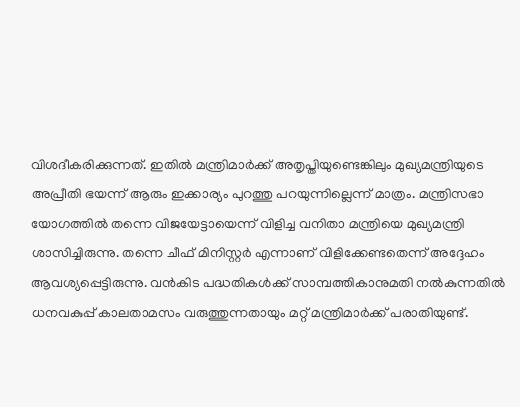വിശദീകരിക്കുന്നത്. ഇതില്‍ മന്ത്രിമാര്‍ക്ക് അതൃപ്തിയുണ്ടെങ്കിലും മുഖ്യമന്ത്രിയുടെ അപ്രീതി ഭയന്ന് ആരും ഇക്കാര്യം പുറത്തു പറയുന്നില്ലെന്ന് മാത്രം. മന്ത്രിസഭാ യോഗത്തില്‍ തന്നെ വിജയേട്ടായെന്ന് വിളിച്ച വനിതാ മന്ത്രിയെ മുഖ്യമന്ത്രി ശാസിച്ചിരുന്നു. തന്നെ ചീഫ് മിനിസ്റ്റര്‍ എന്നാണ് വിളിക്കേണ്ടതെന്ന് അദ്ദേഹം ആവശ്യപ്പെട്ടിരുന്നു. വന്‍കിട പദ്ധതികള്‍ക്ക് സാമ്പത്തികാനുമതി നല്‍കുന്നതില്‍ ധനവകുപ്പ് കാലതാമസം വരുത്തുന്നതായും മറ്റ് മന്ത്രിമാര്‍ക്ക് പരാതിയുണ്ട്.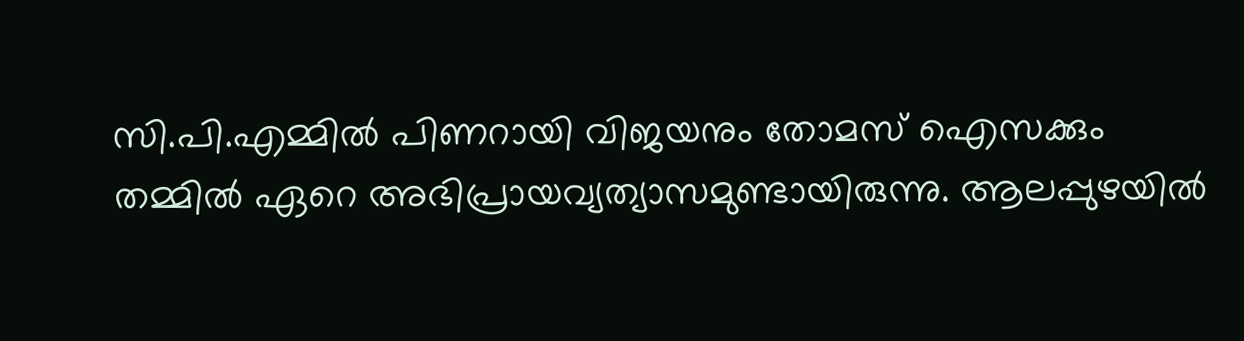സി.പി.എമ്മില്‍ പിണറായി വിജയനും തോമസ് ഐസക്കും തമ്മില്‍ ഏറെ അഭിപ്രായവ്യത്യാസമുണ്ടായിരുന്നു. ആലപ്പുഴയില്‍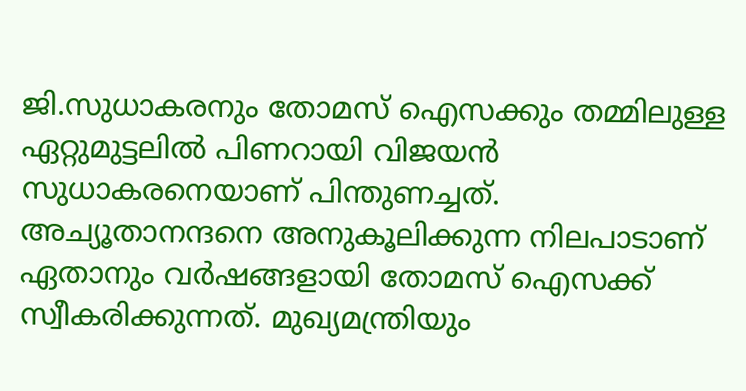ജി.സുധാകരനും തോമസ് ഐസക്കും തമ്മിലുള്ള ഏറ്റുമുട്ടലില്‍ പിണറായി വിജയന്‍ സുധാകരനെയാണ് പിന്തുണച്ചത്. അച്യൂതാനന്ദനെ അനുകൂലിക്കുന്ന നിലപാടാണ് ഏതാനും വര്‍ഷങ്ങളായി തോമസ് ഐസക്ക് സ്വീകരിക്കുന്നത്. മുഖ്യമന്ത്രിയും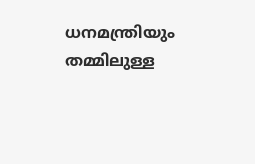ധനമന്ത്രിയും തമ്മിലുള്ള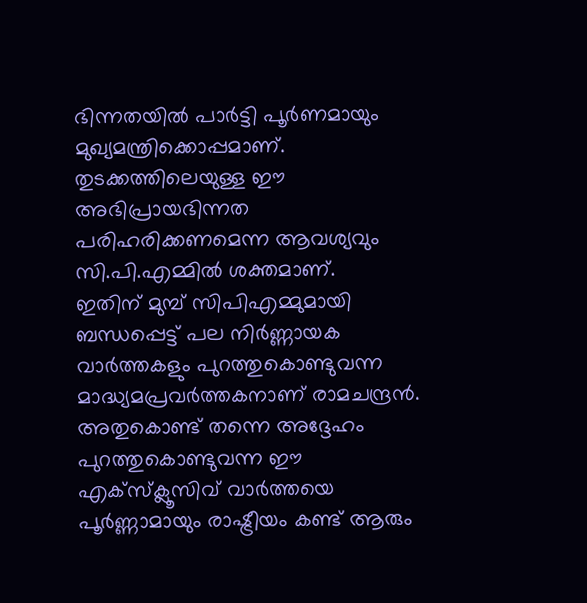ഭിന്നതയില്‍ പാര്‍ട്ടി പൂര്‍ണമായും മുഖ്യമന്ത്രിക്കൊപ്പമാണ്. തുടക്കത്തിലെയുള്ള ഈ അഭിപ്രായഭിന്നത പരിഹരിക്കണമെന്ന ആവശ്യവും സി.പി.എമ്മില്‍ ശക്തമാണ്.
ഇതിന് മുമ്പ് സിപിഎമ്മുമായി ബന്ധപ്പെട്ട് പല നിര്‍ണ്ണായക വാര്‍ത്തകളും പുറത്തുകൊണ്ടുവന്ന മാദ്ധ്യമപ്രവര്‍ത്തകനാണ് രാമചന്ദ്രന്‍. അതുകൊണ്ട് തന്നെ അദ്ദേഹം പുറത്തുകൊണ്ടുവന്ന ഈ എക്‌സ്‌ക്ലൂസിവ് വാര്‍ത്തയെ പൂര്‍ണ്ണാമായും രാഷ്ട്രീയം കണ്ട് ആരും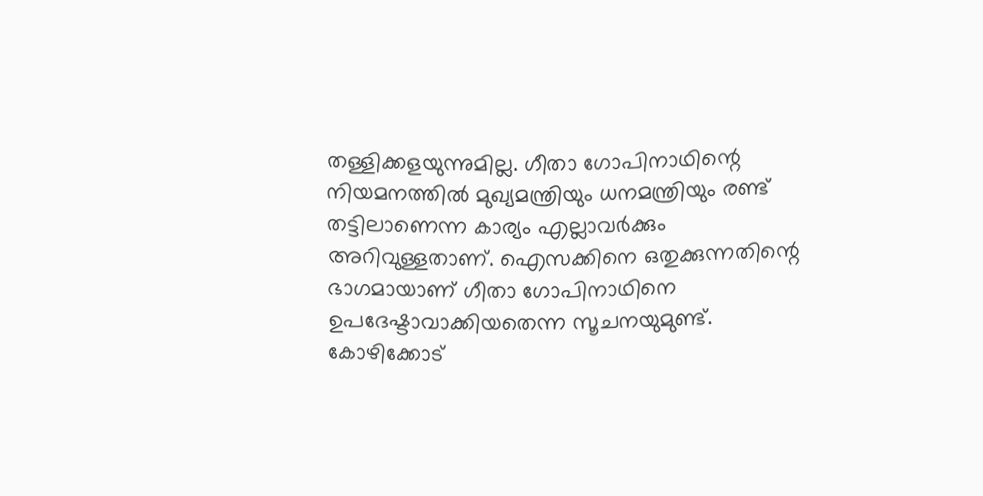തള്ളിക്കളയുന്നുമില്ല. ഗീതാ ഗോപിനാഥിന്റെ നിയമനത്തില്‍ മുഖ്യമന്ത്രിയും ധനമന്ത്രിയും രണ്ട് തട്ടിലാണെന്ന കാര്യം എല്ലാവര്‍ക്കും അറിവുള്ളതാണ്. ഐസക്കിനെ ഒതുക്കുന്നതിന്റെ ഭാഗമായാണ് ഗീതാ ഗോപിനാഥിനെ ഉപദേഷ്ടാവാക്കിയതെന്ന സൂചനയുമുണ്ട്.
കോഴിക്കോട്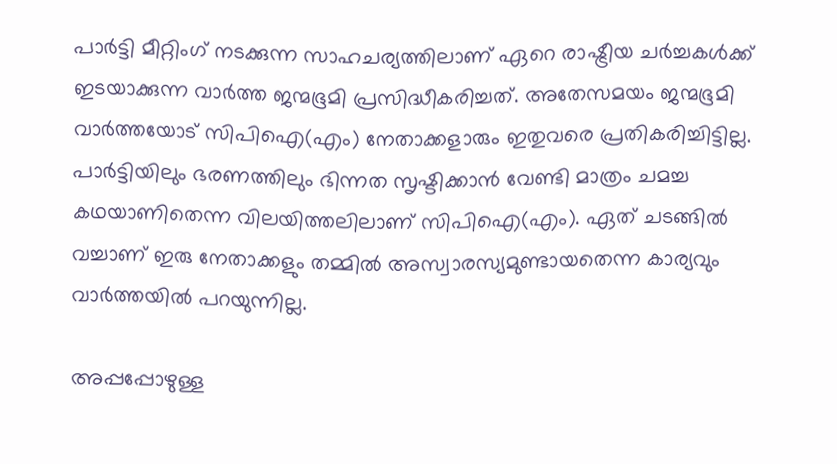പാര്‍ട്ടി മീറ്റിംഗ് നടക്കുന്ന സാഹചര്യത്തിലാണ് ഏറെ രാഷ്ട്രീയ ചര്‍ച്ചകള്‍ക്ക് ഇടയാക്കുന്ന വാര്‍ത്ത ജന്മഭൂമി പ്രസിദ്ധീകരിച്ചത്. അതേസമയം ജന്മഭൂമി വാര്‍ത്തയോട് സിപിഐ(എം) നേതാക്കളാരും ഇതുവരെ പ്രതികരിച്ചിട്ടില്ല. പാര്‍ട്ടിയിലും ഭരണത്തിലും ഭിന്നത സൃഷ്ടിക്കാന്‍ വേണ്ടി മാത്രം ചമച്ച കഥയാണിതെന്ന വിലയിത്തലിലാണ് സിപിഐ(എം). ഏത് ചടങ്ങില്‍ വച്ചാണ് ഇരു നേതാക്കളും തമ്മില്‍ അസ്വാരസ്യമുണ്ടായതെന്ന കാര്യവും വാര്‍ത്തയില്‍ പറയുന്നില്ല.

അപ്പപ്പോഴുള്ള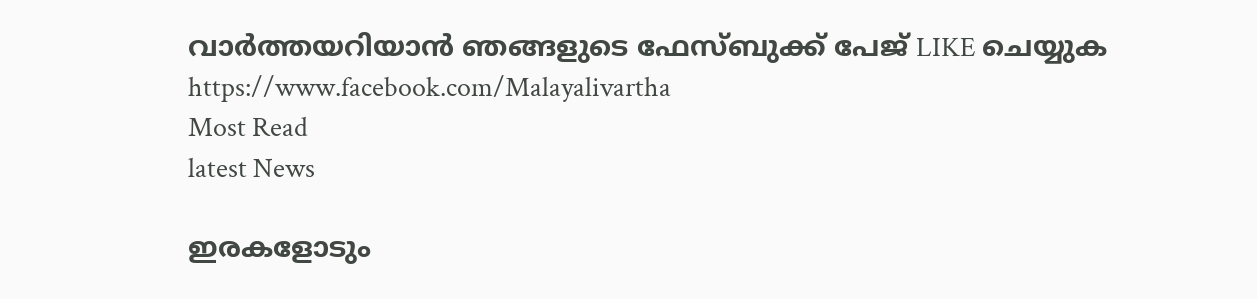വാര്‍ത്തയറിയാന്‍ ഞങ്ങളുടെ ഫേസ്‌ബുക്ക്‌ പേജ് LIKE ചെയ്യുക
https://www.facebook.com/Malayalivartha
Most Read
latest News

ഇരകളോടും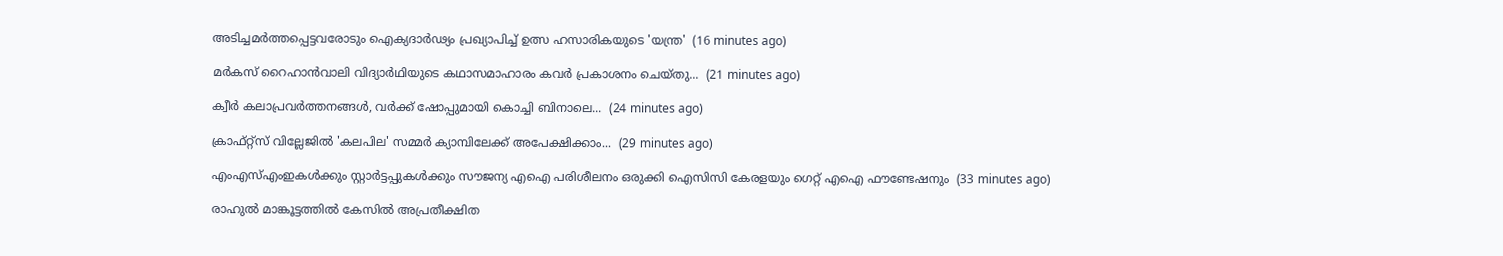അടിച്ചമര്‍ത്തപ്പെട്ടവരോടും ഐക്യദാര്‍ഢ്യം പ്രഖ്യാപിച്ച് ഉത്സ ഹസാരികയുടെ 'യന്ത്ര'  (16 minutes ago)

മർകസ് റൈഹാൻവാലി വിദ്യാർഥിയുടെ കഥാസമാഹാരം കവർ പ്രകാശനം ചെയ്തു...  (21 minutes ago)

ക്വീര്‍ കലാപ്രവര്‍ത്തനങ്ങള്‍, വര്‍ക്ക് ഷോപ്പുമായി കൊച്ചി ബിനാലെ...  (24 minutes ago)

ക്രാഫ്റ്റ്സ് വില്ലേജില്‍ 'കലപില' സമ്മര്‍ ക്യാമ്പിലേക്ക് അപേക്ഷിക്കാം...  (29 minutes ago)

എംഎസ്എംഇകൾക്കും സ്റ്റാർട്ടപ്പുകൾക്കും സൗജന്യ എഐ പരിശീലനം ഒരുക്കി ഐസിസി കേരളയും ഗെറ്റ് എഐ ഫൗണ്ടേഷനും  (33 minutes ago)

രാഹുൽ മാങ്കൂട്ടത്തിൽ കേസിൽ അപ്രതീക്ഷിത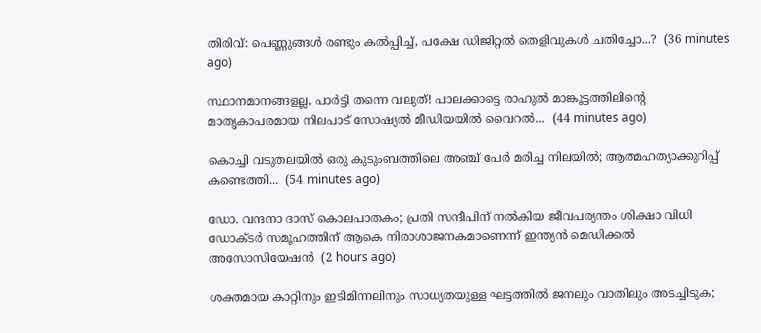തിരിവ്: പെണ്ണുങ്ങൾ രണ്ടും കൽപ്പിച്ച്, പക്ഷേ ഡിജിറ്റൽ തെളിവുകൾ ചതിച്ചോ...?  (36 minutes ago)

സ്ഥാനമാനങ്ങളല്ല, പാർട്ടി തന്നെ വലുത്! പാലക്കാട്ടെ രാഹുൽ മാങ്കൂട്ടത്തിലിന്റെ മാതൃകാപരമായ നിലപാട് സോഷ്യൽ മീഡിയയിൽ വൈറൽ...  (44 minutes ago)

കൊച്ചി വടുതലയിൽ ഒരു കുടുംബത്തിലെ അഞ്ച് പേർ മരിച്ച നിലയിൽ; ആത്മഹത്യാക്കുറിപ്പ് കണ്ടെത്തി...  (54 minutes ago)

ഡോ. വന്ദനാ ദാസ് കൊലപാതകം; പ്രതി സന്ദീപിന് നല്‍കിയ ജീവപര്യന്തം ശിക്ഷാ വിധി ഡോക്ടര്‍ സമൂഹത്തിന് ആകെ നിരാശാജനകമാണെന്ന് ഇന്ത്യന്‍ മെഡിക്കല്‍ അസോസിയേഷന്‍  (2 hours ago)

ശക്തമായ കാറ്റിനും ഇടിമിന്നലിനും സാധ്യതയുള്ള ഘട്ടത്തിൽ ജനലും വാതിലും അടച്ചിടുക;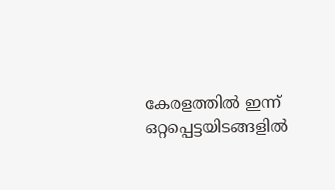കേരളത്തിൽ ഇന്ന് ഒറ്റപ്പെട്ടയിടങ്ങളിൽ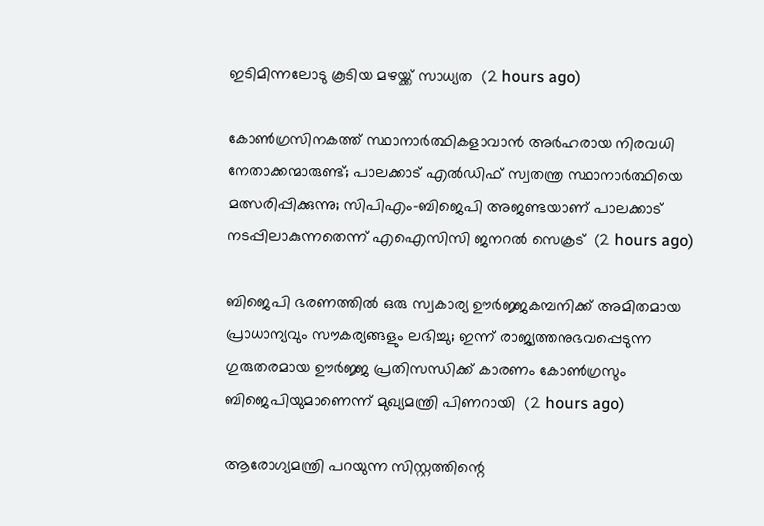ഇടിമിന്നലോടു കൂടിയ മഴയ്ക്ക് സാധ്യത  (2 hours ago)

കോൺഗ്രസിനകത്ത് സ്ഥാനാർത്ഥികളാവാൻ അർഹരായ നിരവധി നേതാക്കന്മാരുണ്ട്; പാലക്കാട് എൽഡിഫ് സ്വതന്ത്ര സ്ഥാനാർത്ഥിയെ മത്സരിപ്പിക്കുന്നു; സിപിഎം-ബിജെപി അജണ്ടയാണ് പാലക്കാട് നടപ്പിലാകുന്നതെന്ന് എഐസിസി ജനറൽ സെക്രട്  (2 hours ago)

ബിജെപി ഭരണത്തിൽ ഒരു സ്വകാര്യ ഊർജ്ജകമ്പനിക്ക് അമിതമായ പ്രാധാന്യവും സൗകര്യങ്ങളും ലഭിച്ചു; ഇന്ന് രാജ്യത്തനുഭവപ്പെടുന്ന ഗുരുതരമായ ഊർജ്ജ പ്രതിസന്ധിക്ക് കാരണം കോൺഗ്രസും ബിജെപിയുമാണെന്ന് മുഖ്യമന്ത്രി പിണറായി  (2 hours ago)

ആരോഗ്യമന്ത്രി പറയുന്ന സിസ്റ്റത്തിന്റെ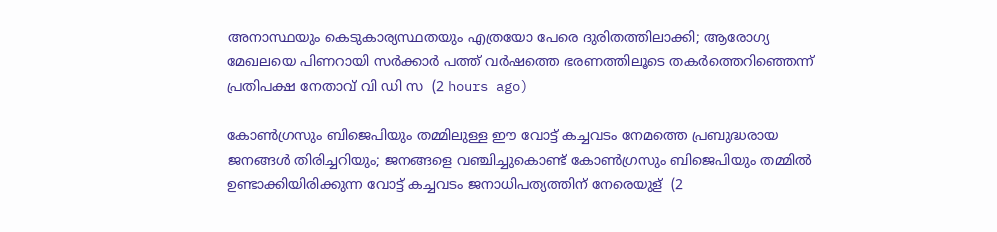അനാസ്ഥയും കെടുകാര്യസ്ഥതയും എത്രയോ പേരെ ദുരിതത്തിലാക്കി; ആരോഗ്യ മേഖലയെ പിണറായി സര്‍ക്കാര്‍ പത്ത് വര്‍ഷത്തെ ഭരണത്തിലൂടെ തകര്‍ത്തെറിഞ്ഞെന്ന് പ്രതിപക്ഷ നേതാവ് വി ഡി സ  (2 hours ago)

കോൺഗ്രസും ബിജെപിയും തമ്മിലുള്ള ഈ വോട്ട് കച്ചവടം നേമത്തെ പ്രബുദ്ധരായ ജനങ്ങൾ തിരിച്ചറിയും; ജനങ്ങളെ വഞ്ചിച്ചുകൊണ്ട് കോൺഗ്രസും ബിജെപിയും തമ്മിൽ ഉണ്ടാക്കിയിരിക്കുന്ന വോട്ട് കച്ചവടം ജനാധിപത്യത്തിന് നേരെയുള്  (2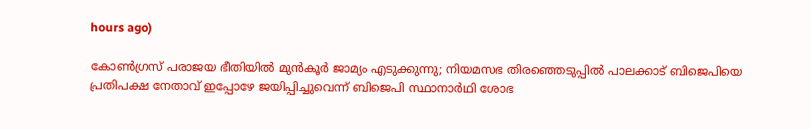hours ago)

കോൺഗ്രസ് പരാജയ ഭീതിയിൽ മുൻ‌കൂർ ജാമ്യം എടുക്കുന്നു; നിയമസഭ തിരഞ്ഞെടുപ്പിൽ പാലക്കാട് ബിജെപിയെ പ്രതിപക്ഷ നേതാവ് ഇപ്പോഴേ ജയിപ്പിച്ചുവെന്ന് ബിജെപി സ്ഥാനാർഥി ശോഭ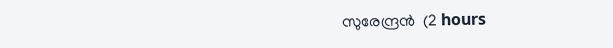സുരേന്ദ്രൻ  (2 hours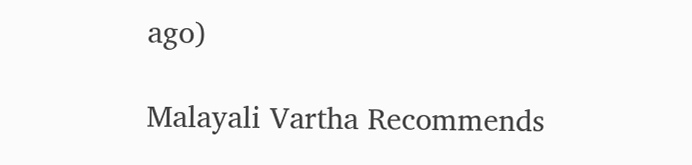ago)

Malayali Vartha Recommends